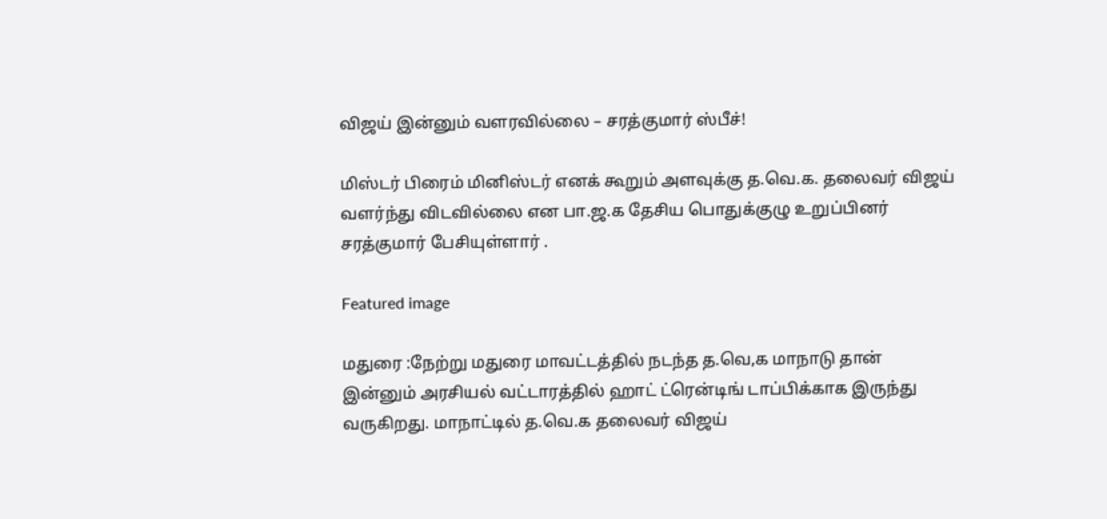விஜய் இன்னும் வளரவில்லை – சரத்குமார் ஸ்பீச்!

மிஸ்டர் பிரைம் மினிஸ்டர் எனக் கூறும் அளவுக்கு த.வெ.க. தலைவர் விஜய் வளர்ந்து விடவில்லை என பா.ஜ.க தேசிய பொதுக்குழு உறுப்பினர் சரத்குமார் பேசியுள்ளார் .

Featured image

மதுரை :நேற்று மதுரை மாவட்டத்தில் நடந்த த.வெ,க மாநாடு தான் இன்னும் அரசியல் வட்டாரத்தில் ஹாட் ட்ரென்டிங் டாப்பிக்காக இருந்து வருகிறது. மாநாட்டில் த.வெ.க தலைவர் விஜய்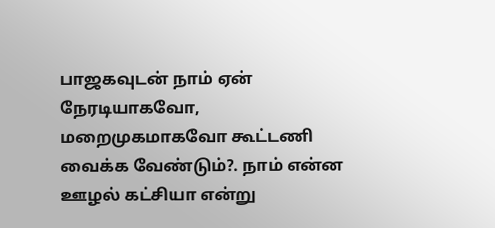பாஜகவுடன் நாம் ஏன் நேரடியாகவோ, மறைமுகமாகவோ கூட்டணி வைக்க வேண்டும்?. நாம் என்ன ஊழல் கட்சியா என்று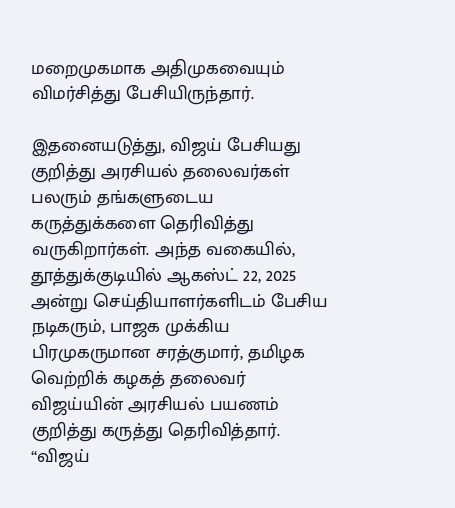மறைமுகமாக அதிமுகவையும் விமர்சித்து பேசியிருந்தார்.

இதனையடுத்து, விஜய் பேசியது குறித்து அரசியல் தலைவர்கள் பலரும் தங்களுடைய கருத்துக்களை தெரிவித்து வருகிறார்கள். அந்த வகையில், தூத்துக்குடியில் ஆகஸ்ட் 22, 2025 அன்று செய்தியாளர்களிடம் பேசிய நடிகரும், பாஜக முக்கிய பிரமுகருமான சரத்குமார், தமிழக வெற்றிக் கழகத் தலைவர் விஜய்யின் அரசியல் பயணம் குறித்து கருத்து தெரிவித்தார். “விஜய்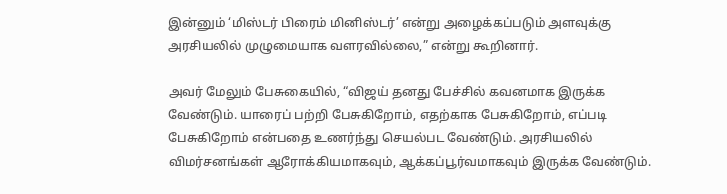இன்னும் ‘மிஸ்டர் பிரைம் மினிஸ்டர்’ என்று அழைக்கப்படும் அளவுக்கு அரசியலில் முழுமையாக வளரவில்லை,” என்று கூறினார்.

அவர் மேலும் பேசுகையில், “விஜய் தனது பேச்சில் கவனமாக இருக்க வேண்டும். யாரைப் பற்றி பேசுகிறோம், எதற்காக பேசுகிறோம், எப்படி பேசுகிறோம் என்பதை உணர்ந்து செயல்பட வேண்டும். அரசியலில் விமர்சனங்கள் ஆரோக்கியமாகவும், ஆக்கப்பூர்வமாகவும் இருக்க வேண்டும்.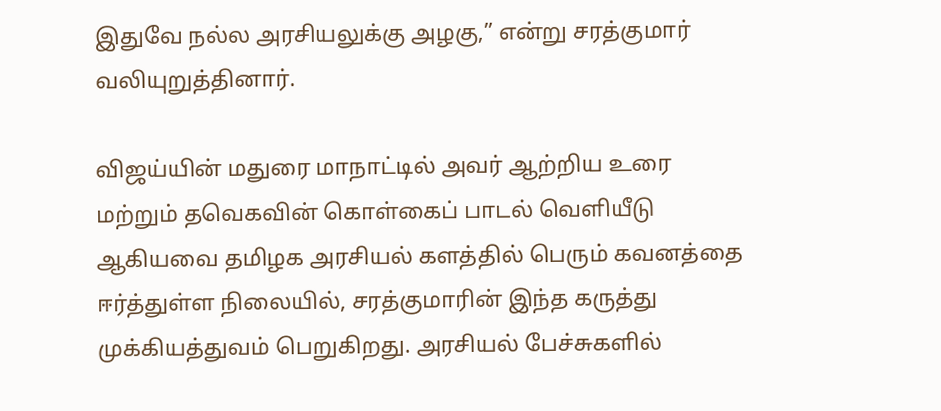இதுவே நல்ல அரசியலுக்கு அழகு,” என்று சரத்குமார் வலியுறுத்தினார்.

விஜய்யின் மதுரை மாநாட்டில் அவர் ஆற்றிய உரை மற்றும் தவெகவின் கொள்கைப் பாடல் வெளியீடு ஆகியவை தமிழக அரசியல் களத்தில் பெரும் கவனத்தை ஈர்த்துள்ள நிலையில், சரத்குமாரின் இந்த கருத்து முக்கியத்துவம் பெறுகிறது. அரசியல் பேச்சுகளில்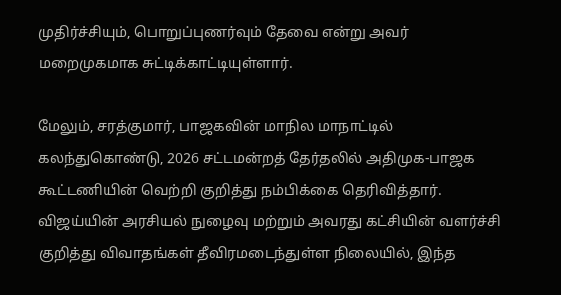முதிர்ச்சியும், பொறுப்புணர்வும் தேவை என்று அவர் மறைமுகமாக சுட்டிக்காட்டியுள்ளார்.

மேலும், சரத்குமார், பாஜகவின் மாநில மாநாட்டில் கலந்துகொண்டு, 2026 சட்டமன்றத் தேர்தலில் அதிமுக-பாஜக கூட்டணியின் வெற்றி குறித்து நம்பிக்கை தெரிவித்தார். விஜய்யின் அரசியல் நுழைவு மற்றும் அவரது கட்சியின் வளர்ச்சி குறித்து விவாதங்கள் தீவிரமடைந்துள்ள நிலையில், இந்த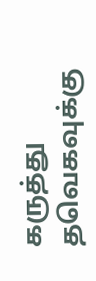கருத்து தவெகவுக்கு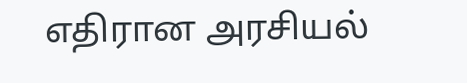எதிரான அரசியல்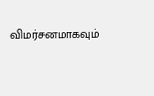விமர்சனமாகவும்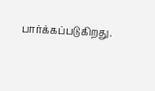பார்க்கப்படுகிறது.